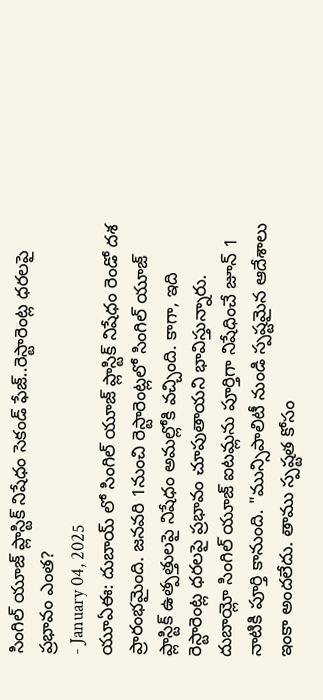సింగిల్ యూజ్ ప్లాస్టిక్ నిషేధం సెకండ్ ఫేజ్..రెస్టారెంట్ల ధరలపై ప్రభావం ఎంత?
- January 04, 2025
యూఏఈ: దుబాయ్ లో సింగిల్ యూజ్ ప్లాస్టిక్ నిషేధం రెండో దశ ప్రారంభమైంది. జనవరి 1నుంచి రెస్టారెంట్లలో సింగిల్ యూజ్ ప్లాస్టిక్ ఉత్పత్తులపై నిషేధం అమల్లోకి వచ్చింది. కాగా, ఇది రెస్టారెంట్ల ధరలపై ప్రభావం చూపుతాయని భావిస్తున్నారు. దుబాయ్లో సింగిల్ యూజ్ ఐటమ్లను పూర్తిగా నిషేధించే జూన్ 1 నాటికి పూర్తి కానుంది. "మున్సిపాలిటీ నుండి స్పష్టమైన ఆదేశాలు ఇంకా అందలేదు. తాము స్పష్టత కోసం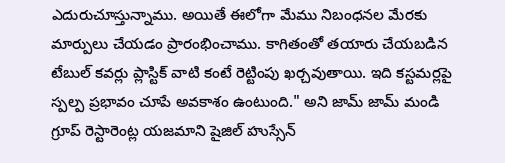ఎదురుచూస్తున్నాము. అయితే ఈలోగా మేము నిబంధనల మేరకు మార్పులు చేయడం ప్రారంభించాము. కాగితంతో తయారు చేయబడిన టేబుల్ కవర్లు ప్లాస్టిక్ వాటి కంటే రెట్టింపు ఖర్చవుతాయి. ఇది కస్టమర్లపై స్పల్ప ప్రభావం చూపే అవకాశం ఉంటుంది." అని జామ్ జామ్ మండి గ్రూప్ రెస్టారెంట్ల యజమాని షైజిల్ హుస్సేన్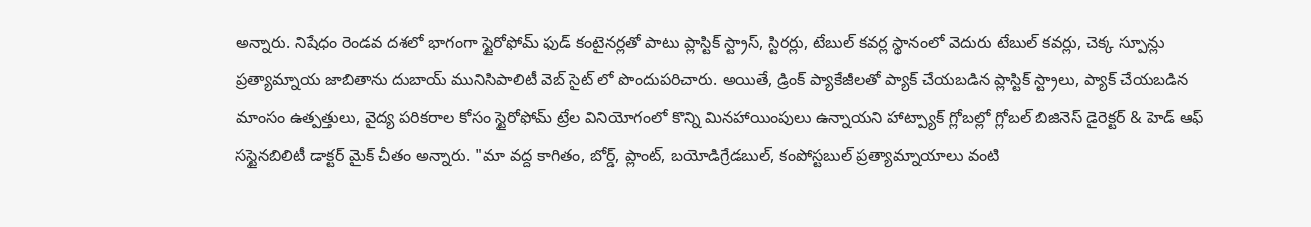అన్నారు. నిషేధం రెండవ దశలో భాగంగా స్టైరోఫోమ్ ఫుడ్ కంటైనర్లతో పాటు ప్లాస్టిక్ స్ట్రాస్, స్టిరర్లు, టేబుల్ కవర్ల స్థానంలో వెదురు టేబుల్ కవర్లు, చెక్క స్పూన్లు ప్రత్యామ్నాయ జాబితాను దుబాయ్ మునిసిపాలిటీ వెబ్ సైట్ లో పొందుపరిచారు. అయితే, డ్రింక్ ప్యాకేజీలతో ప్యాక్ చేయబడిన ప్లాస్టిక్ స్ట్రాలు, ప్యాక్ చేయబడిన మాంసం ఉత్పత్తులు, వైద్య పరికరాల కోసం స్టైరోఫోమ్ ట్రేల వినియోగంలో కొన్ని మినహాయింపులు ఉన్నాయని హాట్ప్యాక్ గ్లోబల్లో గ్లోబల్ బిజినెస్ డైరెక్టర్ & హెడ్ ఆఫ్ సస్టైనబిలిటీ డాక్టర్ మైక్ చీతం అన్నారు. "మా వద్ద కాగితం, బోర్డ్, ప్లాంట్, బయోడిగ్రేడబుల్, కంపోస్టబుల్ ప్రత్యామ్నాయాలు వంటి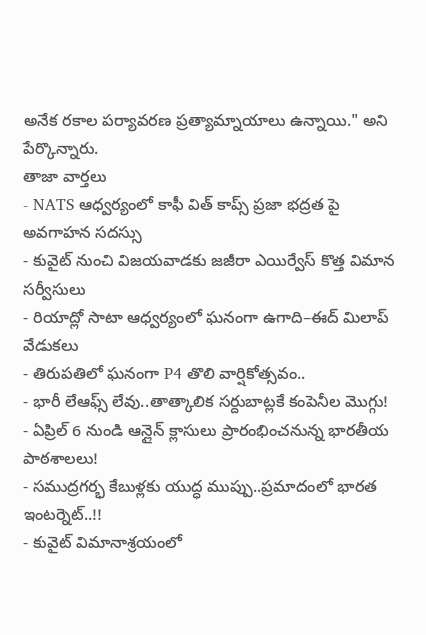అనేక రకాల పర్యావరణ ప్రత్యామ్నాయాలు ఉన్నాయి." అని పేర్కొన్నారు.
తాజా వార్తలు
- NATS ఆధ్వర్యంలో కాఫీ విత్ కాప్స్ ప్రజా భద్రత పై అవగాహన సదస్సు
- కువైట్ నుంచి విజయవాడకు జజీరా ఎయిర్వేస్ కొత్త విమాన సర్వీసులు
- రియాద్లో సాటా ఆధ్వర్యంలో ఘనంగా ఉగాది–ఈద్ మిలాప్ వేడుకలు
- తిరుపతిలో ఘనంగా P4 తొలి వార్షికోత్సవం..
- భారీ లేఆఫ్స్ లేవు..తాత్కాలిక సర్దుబాట్లకే కంపెనీల మొగ్గు!
- ఏప్రిల్ 6 నుండి ఆన్లైన్ క్లాసులు ప్రారంభించనున్న భారతీయ పాఠశాలలు!
- సముద్రగర్భ కేబుళ్లకు యుద్ధ ముప్పు..ప్రమాదంలో భారత ఇంటర్నెట్..!!
- కువైట్ విమానాశ్రయంలో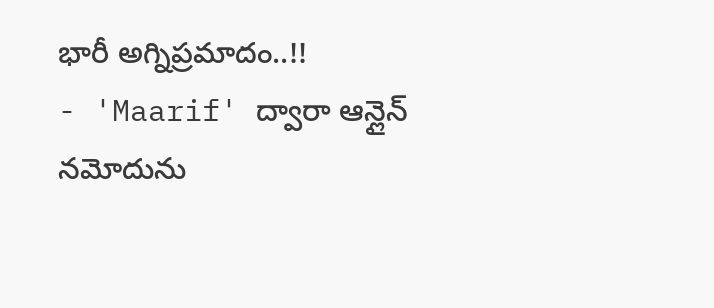భారీ అగ్నిప్రమాదం..!!
- 'Maarif' ద్వారా ఆన్లైన్ నమోదును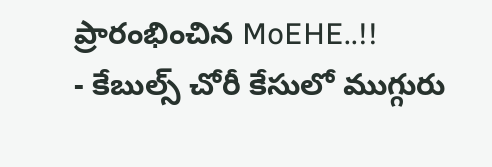ప్రారంభించిన MoEHE..!!
- కేబుల్స్ చోరీ కేసులో ముగ్గురు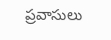ప్రవాసులు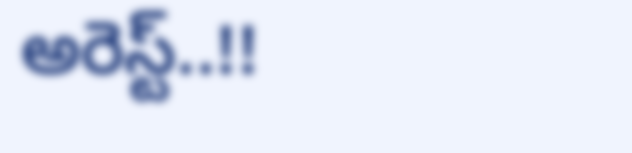అరెస్ట్..!!